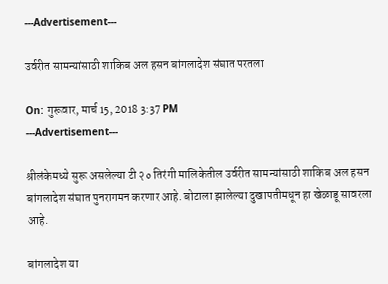---Advertisement---

उर्वरीत सामन्यांसाठी शाकिब अल हसन बांगलादेश संघात परतला

On: गुरूवार, मार्च 15, 2018 3:37 PM
---Advertisement---

श्रीलंकेमध्ये सुरू असलेल्या टी २० तिरंगी मालिकेतील उर्वरीत सामन्यांसाठी शाकिब अल हसन बांगलादेश संघात पुनरागमन करणार आहे. बोटाला झालेल्या दुखापतीमधून हा खेळाडू सावरला आहे.

बांगलादेश या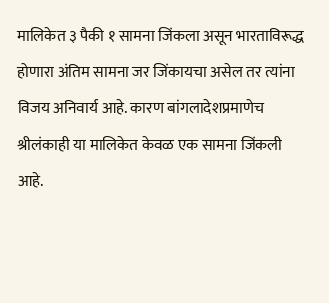मालिकेत ३ पैकी १ सामना जिंकला असून भारताविरूद्ध होणारा अंतिम सामना जर जिंकायचा असेल तर त्यांना विजय अनिवार्य आहे. कारण बांगलादेशप्रमाणेच श्रीलंकाही या मालिकेत केवळ एक सामना जिंकली आहे.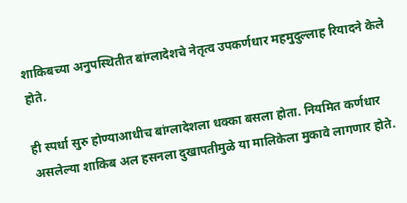शाकिबच्या अनुपस्थितीत बांग्लादेशचे नेतृत्व उपकर्णधार महमुदुल्लाह रियादने केले होते.

ही स्पर्धा सुरु होण्याआधीच बांग्लादेशला धक्का बसला होता. नियमित कर्णधार असलेल्या शाकिब अल हसनला दुखापतीमुळे या मालिकेला मुकावे लागणार होते.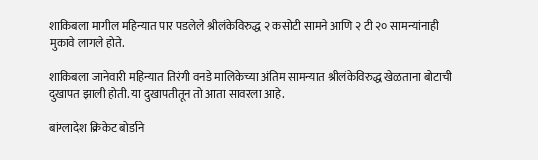शाकिबला मागील महिन्यात पार पडलेले श्रीलंकेविरुद्ध २ कसोटी सामने आणि २ टी २० सामन्यांनाही मुकावे लागले होते.

शाकिबला जानेवारी महिन्यात तिरंगी वनडे मालिकेच्या अंतिम सामन्यात श्रीलंकेविरुद्ध खेळताना बोटाची दुखापत झाली होती. या दुखापतीतून तो आता सावरला आहे.

बांग्लादेश क्रिकेट बोर्डाने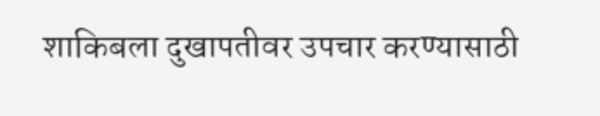शाकिबला दुखापतीवर उपचार करण्यासाठी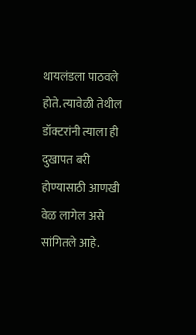थायलंडला पाठवले होते. त्यावेळी तेथील डॉक्टरांनी त्याला ही दुखापत बरी होण्यासाठी आणखी वेळ लागेल असे सांगितले आहे.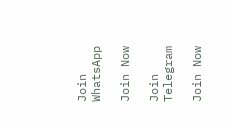Join WhatsApp

Join Now

Join Telegram

Join Now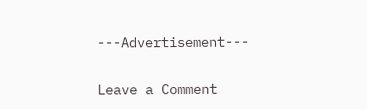---Advertisement---

Leave a Comment